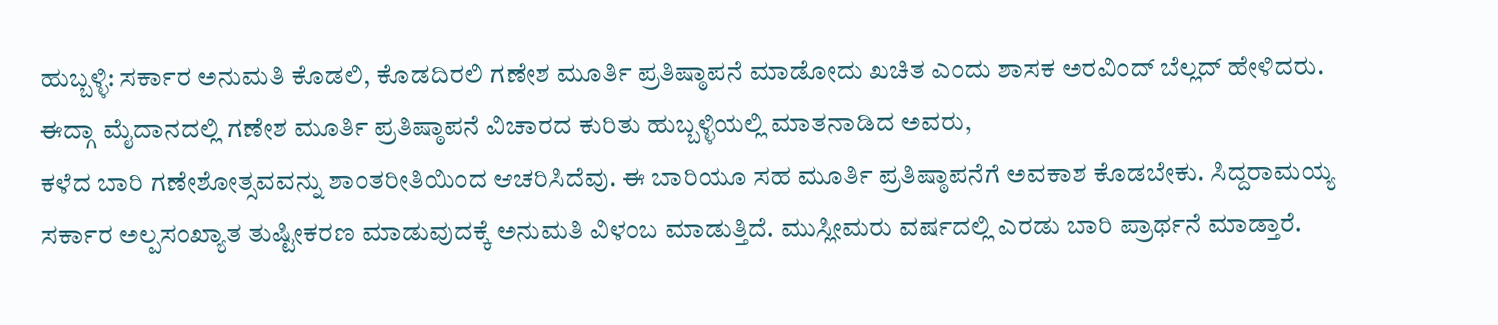ಹುಬ್ಬಳ್ಳಿ: ಸರ್ಕಾರ ಅನುಮತಿ ಕೊಡಲಿ, ಕೊಡದಿರಲಿ ಗಣೇಶ ಮೂರ್ತಿ ಪ್ರತಿಷ್ಠಾಪನೆ ಮಾಡೋದು ಖಚಿತ ಎಂದು ಶಾಸಕ ಅರವಿಂದ್ ಬೆಲ್ಲದ್ ಹೇಳಿದರು.
ಈದ್ಗಾ ಮೈದಾನದಲ್ಲಿ ಗಣೇಶ ಮೂರ್ತಿ ಪ್ರತಿಷ್ಠಾಪನೆ ವಿಚಾರದ ಕುರಿತು ಹುಬ್ಬಳ್ಳಿಯಲ್ಲಿ ಮಾತನಾಡಿದ ಅವರು,
ಕಳೆದ ಬಾರಿ ಗಣೇಶೋತ್ಸವವನ್ನು ಶಾಂತರೀತಿಯಿಂದ ಆಚರಿಸಿದೆವು. ಈ ಬಾರಿಯೂ ಸಹ ಮೂರ್ತಿ ಪ್ರತಿಷ್ಠಾಪನೆಗೆ ಅವಕಾಶ ಕೊಡಬೇಕು. ಸಿದ್ದರಾಮಯ್ಯ ಸರ್ಕಾರ ಅಲ್ಪಸಂಖ್ಯಾತ ತುಷ್ಟೀಕರಣ ಮಾಡುವುದಕ್ಕೆ ಅನುಮತಿ ವಿಳಂಬ ಮಾಡುತ್ತಿದೆ. ಮುಸ್ಲೀಮರು ವರ್ಷದಲ್ಲಿ ಎರಡು ಬಾರಿ ಪ್ರಾರ್ಥನೆ ಮಾಡ್ತಾರೆ.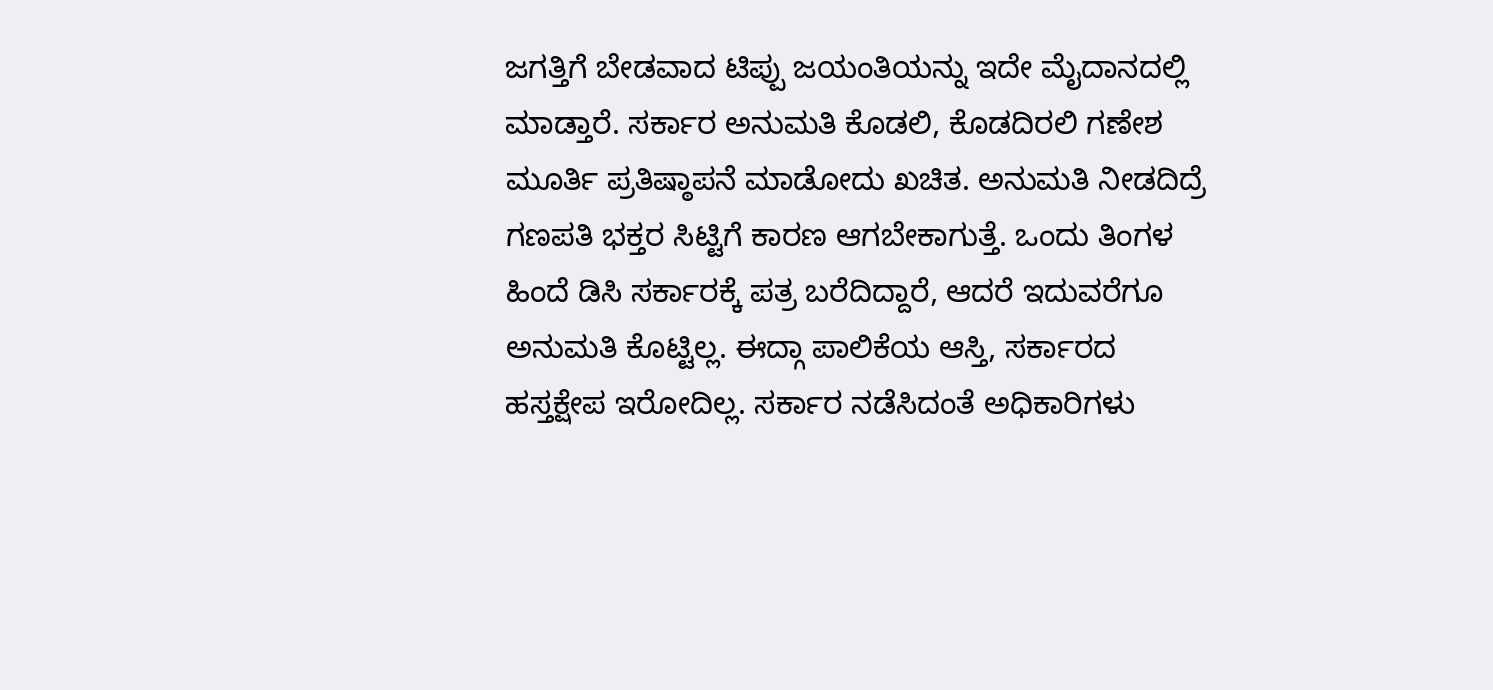ಜಗತ್ತಿಗೆ ಬೇಡವಾದ ಟಿಪ್ಪು ಜಯಂತಿಯನ್ನು ಇದೇ ಮೈದಾನದಲ್ಲಿ ಮಾಡ್ತಾರೆ. ಸರ್ಕಾರ ಅನುಮತಿ ಕೊಡಲಿ, ಕೊಡದಿರಲಿ ಗಣೇಶ ಮೂರ್ತಿ ಪ್ರತಿಷ್ಠಾಪನೆ ಮಾಡೋದು ಖಚಿತ. ಅನುಮತಿ ನೀಡದಿದ್ರೆ ಗಣಪತಿ ಭಕ್ತರ ಸಿಟ್ಟಿಗೆ ಕಾರಣ ಆಗಬೇಕಾಗುತ್ತೆ. ಒಂದು ತಿಂಗಳ ಹಿಂದೆ ಡಿಸಿ ಸರ್ಕಾರಕ್ಕೆ ಪತ್ರ ಬರೆದಿದ್ದಾರೆ, ಆದರೆ ಇದುವರೆಗೂ ಅನುಮತಿ ಕೊಟ್ಟಿಲ್ಲ. ಈದ್ಗಾ ಪಾಲಿಕೆಯ ಆಸ್ತಿ, ಸರ್ಕಾರದ ಹಸ್ತಕ್ಷೇಪ ಇರೋದಿಲ್ಲ. ಸರ್ಕಾರ ನಡೆಸಿದಂತೆ ಅಧಿಕಾರಿಗಳು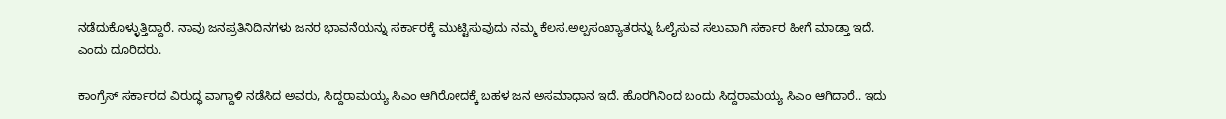ನಡೆದುಕೊಳ್ಳುತ್ತಿದ್ದಾರೆ. ನಾವು ಜನಪ್ರತಿನಿದಿನಗಳು ಜನರ ಭಾವನೆಯನ್ನು ಸರ್ಕಾರಕ್ಕೆ ಮುಟ್ಟಿಸುವುದು ನಮ್ಮ ಕೆಲಸ.ಅಲ್ಪಸಂಖ್ಯಾತರನ್ನು ಓಲೈಸುವ ಸಲುವಾಗಿ ಸರ್ಕಾರ ಹೀಗೆ ಮಾಡ್ತಾ ಇದೆ.
ಎಂದು ದೂರಿದರು.

ಕಾಂಗ್ರೆಸ್ ಸರ್ಕಾರದ ವಿರುದ್ಧ ವಾಗ್ದಾಳಿ ನಡೆಸಿದ ಅವರು, ಸಿದ್ದರಾಮಯ್ಯ ಸಿಎಂ ಆಗಿರೋದಕ್ಕೆ ಬಹಳ ಜನ ಅಸಮಾಧಾನ ಇದೆ. ಹೊರಗಿನಿಂದ ಬಂದು ಸಿದ್ದರಾಮಯ್ಯ ಸಿಎಂ ಆಗಿದಾರೆ.. ಇದು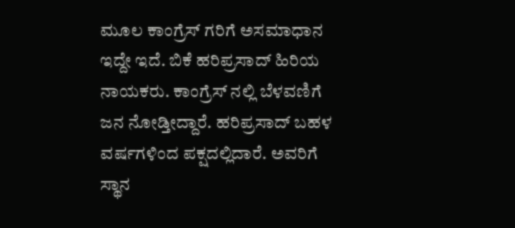ಮೂಲ ಕಾಂಗ್ರೆಸ್ ಗರಿಗೆ ಅಸಮಾಧಾನ ಇದ್ದೇ ಇದೆ. ಬಿಕೆ ಹರಿಪ್ರಸಾದ್ ಹಿರಿಯ ನಾಯಕರು. ಕಾಂಗ್ರೆಸ್ ನಲ್ಲಿ ಬೆಳವಣಿಗೆ ಜನ ನೋಡ್ತೀದ್ದಾರೆ. ಹರಿಪ್ರಸಾದ್ ಬಹಳ ವರ್ಷಗಳಿಂದ ಪಕ್ಷದಲ್ಲಿದಾರೆ. ಅವರಿಗೆ ಸ್ಥಾನ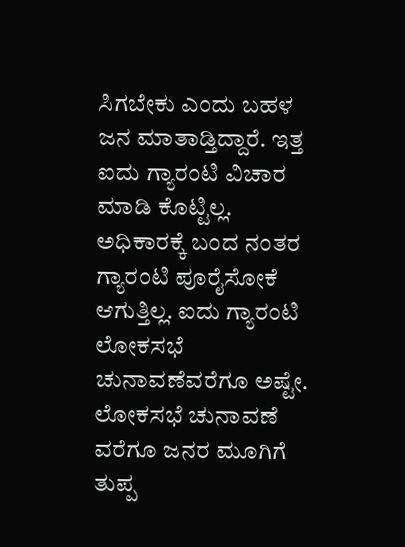ಸಿಗಬೇಕು ಎಂದು ಬಹಳ ಜನ ಮಾತಾಡ್ತಿದ್ದಾರೆ. ಇತ್ತ ಐದು ಗ್ಯಾರಂಟಿ ವಿಚಾರ ಮಾಡಿ ಕೊಟ್ಟಿಲ್ಲ. ಅಧಿಕಾರಕ್ಕೆ ಬಂದ ನಂತರ ಗ್ಯಾರಂಟಿ ಪೂರೈಸೋಕೆ ಆಗುತ್ತಿಲ್ಲ. ಐದು ಗ್ಯಾರಂಟಿ ಲೋಕಸಭೆ ಚುನಾವಣೆವರೆಗೂ ಅಷ್ಟೇ. ಲೋಕಸಭೆ ಚುನಾವಣೆ ವರೆಗೂ ಜನರ ಮೂಗಿಗೆ ತುಪ್ಪ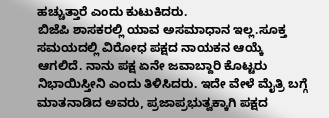ಹಚ್ಚುತ್ತಾರೆ ಎಂದು ಕುಟುಕಿದರು.
ಬಿಜೆಪಿ ಶಾಸಕರಲ್ಲಿ ಯಾವ ಅಸಮಾಧಾನ ಇಲ್ಲ.ಸೂಕ್ತ ಸಮಯದಲ್ಲಿ ವಿರೋಧ ಪಕ್ಷದ ನಾಯಕನ ಆಯ್ಕೆ
ಆಗಲಿದೆ. ನಾನು ಪಕ್ಷ ಏನೇ ಜವಾಬ್ದಾರಿ ಕೊಟ್ಟರು ನಿಭಾಯಿಸ್ತೀನಿ ಎಂದು ತಿಳಿಸಿದರು. ಇದೇ ವೇಳೆ ಮೈತ್ರಿ ಬಗ್ಗೆ ಮಾತನಾಡಿದ ಅವರು, ಪ್ರಜಾಪ್ರಭುತ್ವಕ್ಕಾಗಿ ಪಕ್ಷದ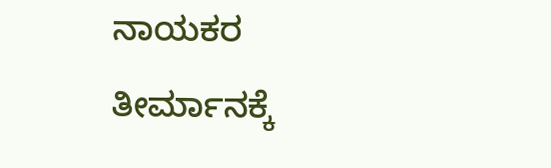ನಾಯಕರ ತೀರ್ಮಾನಕ್ಕೆ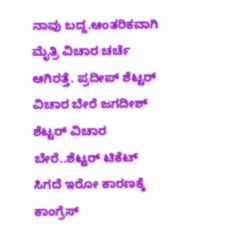ನಾವು ಬದ್ದ.ಆಂತರಿಕವಾಗಿ ಮೈತ್ರಿ ವಿಚಾರ ಚರ್ಚೆ ಆಗಿರತ್ತೆ. ಪ್ರದೀಪ್ ಶೆಟ್ಟರ್ ವಿಚಾರ ಬೇರೆ ಜಗದೀಶ್ ಶೆಟ್ಟರ್ ವಿಚಾರ ಬೇರೆ..ಶೆಟ್ಟರ್ ಟಿಕೆಟ್ ಸಿಗದೆ ಇರೋ ಕಾರಣಕ್ಕೆ ಕಾಂಗ್ರೆಸ್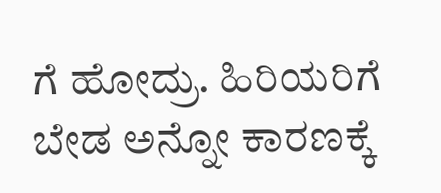ಗೆ ಹೋದ್ರು. ಹಿರಿಯರಿಗೆ ಬೇಡ ಅನ್ನೋ ಕಾರಣಕ್ಕೆ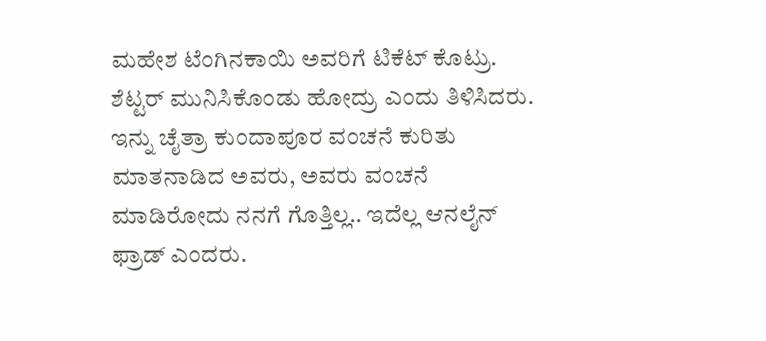ಮಹೇಶ ಟೆಂಗಿನಕಾಯಿ ಅವರಿಗೆ ಟಿಕೆಟ್ ಕೊಟ್ರು. ಶೆಟ್ಟರ್ ಮುನಿಸಿಕೊಂಡು ಹೋದ್ರು ಎಂದು ತಿಳಿಸಿದರು.
ಇನ್ನು ಚೈತ್ರಾ ಕುಂದಾಪೂರ ವಂಚನೆ ಕುರಿತು ಮಾತನಾಡಿದ ಅವರು, ಅವರು ವಂಚನೆ ಮಾಡಿರೋದು ನನಗೆ ಗೊತ್ತಿಲ್ಲ.. ಇದೆಲ್ಲ ಆನಲೈನ್ ಫ್ರಾಡ್ ಎಂದರು.